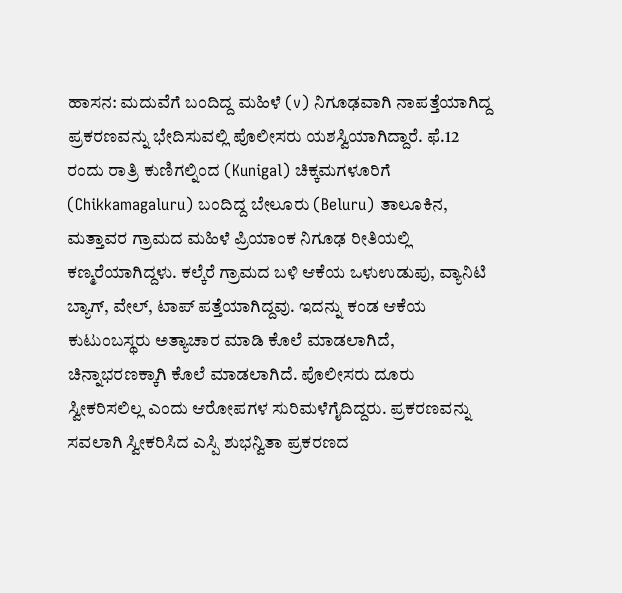ಹಾಸನ: ಮದುವೆಗೆ ಬಂದಿದ್ದ ಮಹಿಳೆ (v) ನಿಗೂಢವಾಗಿ ನಾಪತ್ತೆಯಾಗಿದ್ದ ಪ್ರಕರಣವನ್ನು ಭೇದಿಸುವಲ್ಲಿ ಪೊಲೀಸರು ಯಶಸ್ವಿಯಾಗಿದ್ದಾರೆ. ಫೆ.12 ರಂದು ರಾತ್ರಿ ಕುಣಿಗಲ್ನಿಂದ (Kunigal) ಚಿಕ್ಕಮಗಳೂರಿಗೆ (Chikkamagaluru) ಬಂದಿದ್ದ ಬೇಲೂರು (Beluru) ತಾಲೂಕಿನ, ಮತ್ತಾವರ ಗ್ರಾಮದ ಮಹಿಳೆ ಪ್ರಿಯಾಂಕ ನಿಗೂಢ ರೀತಿಯಲ್ಲಿ ಕಣ್ಮರೆಯಾಗಿದ್ದಳು. ಕಲ್ಕೆರೆ ಗ್ರಾಮದ ಬಳಿ ಆಕೆಯ ಒಳುಉಡುಪು, ವ್ಯಾನಿಟಿ ಬ್ಯಾಗ್, ವೇಲ್, ಟಾಪ್ ಪತ್ತೆಯಾಗಿದ್ದವು. ಇದನ್ನು ಕಂಡ ಆಕೆಯ ಕುಟುಂಬಸ್ಥರು ಅತ್ಯಾಚಾರ ಮಾಡಿ ಕೊಲೆ ಮಾಡಲಾಗಿದೆ, ಚಿನ್ನಾಭರಣಕ್ಕಾಗಿ ಕೊಲೆ ಮಾಡಲಾಗಿದೆ. ಪೊಲೀಸರು ದೂರು ಸ್ವೀಕರಿಸಲಿಲ್ಲ ಎಂದು ಆರೋಪಗಳ ಸುರಿಮಳೆಗೈದಿದ್ದರು. ಪ್ರಕರಣವನ್ನು ಸವಲಾಗಿ ಸ್ವೀಕರಿಸಿದ ಎಸ್ಪಿ ಶುಭನ್ವಿತಾ ಪ್ರಕರಣದ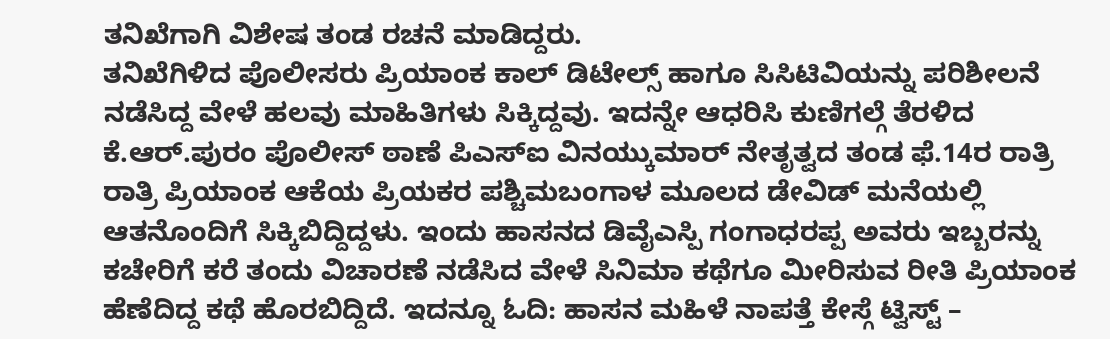ತನಿಖೆಗಾಗಿ ವಿಶೇಷ ತಂಡ ರಚನೆ ಮಾಡಿದ್ದರು.
ತನಿಖೆಗಿಳಿದ ಪೊಲೀಸರು ಪ್ರಿಯಾಂಕ ಕಾಲ್ ಡಿಟೇಲ್ಸ್ ಹಾಗೂ ಸಿಸಿಟಿವಿಯನ್ನು ಪರಿಶೀಲನೆ ನಡೆಸಿದ್ದ ವೇಳೆ ಹಲವು ಮಾಹಿತಿಗಳು ಸಿಕ್ಕಿದ್ದವು. ಇದನ್ನೇ ಆಧರಿಸಿ ಕುಣಿಗಲ್ಗೆ ತೆರಳಿದ ಕೆ.ಆರ್.ಪುರಂ ಪೊಲೀಸ್ ಠಾಣೆ ಪಿಎಸ್ಐ ವಿನಯ್ಕುಮಾರ್ ನೇತೃತ್ವದ ತಂಡ ಫೆ.14ರ ರಾತ್ರಿ ರಾತ್ರಿ ಪ್ರಿಯಾಂಕ ಆಕೆಯ ಪ್ರಿಯಕರ ಪಶ್ಚಿಮಬಂಗಾಳ ಮೂಲದ ಡೇವಿಡ್ ಮನೆಯಲ್ಲಿ ಆತನೊಂದಿಗೆ ಸಿಕ್ಕಿಬಿದ್ದಿದ್ದಳು. ಇಂದು ಹಾಸನದ ಡಿವೈಎಸ್ಪಿ ಗಂಗಾಧರಪ್ಪ ಅವರು ಇಬ್ಬರನ್ನು ಕಚೇರಿಗೆ ಕರೆ ತಂದು ವಿಚಾರಣೆ ನಡೆಸಿದ ವೇಳೆ ಸಿನಿಮಾ ಕಥೆಗೂ ಮೀರಿಸುವ ರೀತಿ ಪ್ರಿಯಾಂಕ ಹೆಣೆದಿದ್ದ ಕಥೆ ಹೊರಬಿದ್ದಿದೆ. ಇದನ್ನೂ ಓದಿ: ಹಾಸನ ಮಹಿಳೆ ನಾಪತ್ತೆ ಕೇಸ್ಗೆ ಟ್ವಿಸ್ಟ್ –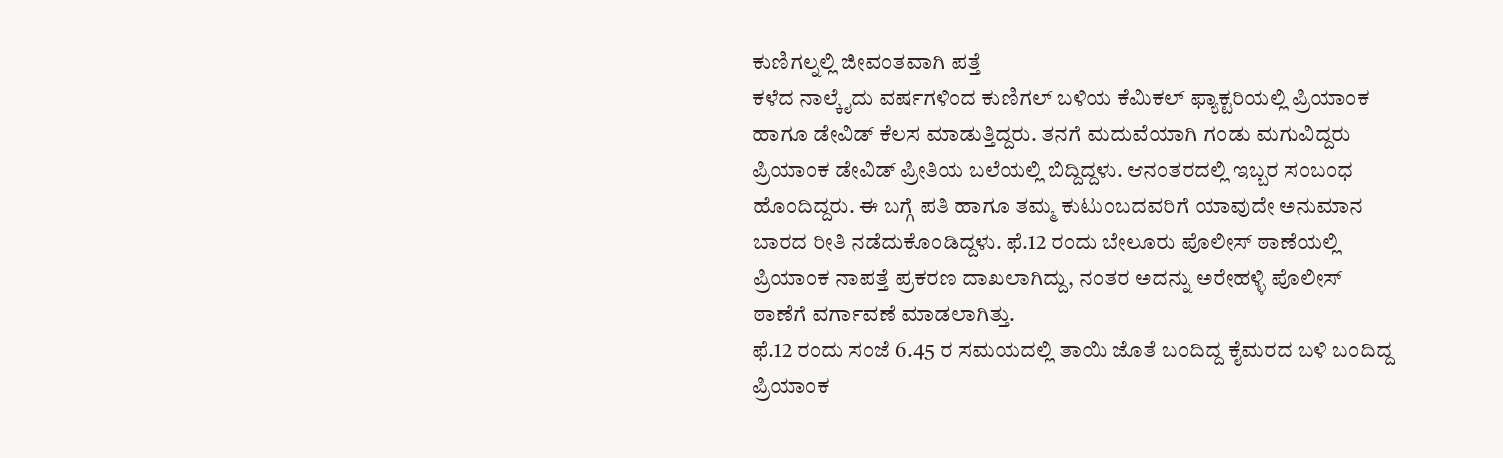ಕುಣಿಗಲ್ನಲ್ಲಿ ಜೀವಂತವಾಗಿ ಪತ್ತೆ
ಕಳೆದ ನಾಲ್ಕೈದು ವರ್ಷಗಳಿಂದ ಕುಣಿಗಲ್ ಬಳಿಯ ಕೆಮಿಕಲ್ ಫ್ಯಾಕ್ಟರಿಯಲ್ಲಿ ಪ್ರಿಯಾಂಕ ಹಾಗೂ ಡೇವಿಡ್ ಕೆಲಸ ಮಾಡುತ್ತಿದ್ದರು. ತನಗೆ ಮದುವೆಯಾಗಿ ಗಂಡು ಮಗುವಿದ್ದರು ಪ್ರಿಯಾಂಕ ಡೇವಿಡ್ ಪ್ರೀತಿಯ ಬಲೆಯಲ್ಲಿ ಬಿದ್ದಿದ್ದಳು. ಆನಂತರದಲ್ಲಿ ಇಬ್ಬರ ಸಂಬಂಧ ಹೊಂದಿದ್ದರು. ಈ ಬಗ್ಗೆ ಪತಿ ಹಾಗೂ ತಮ್ಮ ಕುಟುಂಬದವರಿಗೆ ಯಾವುದೇ ಅನುಮಾನ ಬಾರದ ರೀತಿ ನಡೆದುಕೊಂಡಿದ್ದಳು. ಫೆ.12 ರಂದು ಬೇಲೂರು ಪೊಲೀಸ್ ಠಾಣೆಯಲ್ಲಿ ಪ್ರಿಯಾಂಕ ನಾಪತ್ತೆ ಪ್ರಕರಣ ದಾಖಲಾಗಿದ್ದು, ನಂತರ ಅದನ್ನು ಅರೇಹಳ್ಳಿ ಪೊಲೀಸ್ ಠಾಣೆಗೆ ವರ್ಗಾವಣೆ ಮಾಡಲಾಗಿತ್ತು.
ಫೆ.12 ರಂದು ಸಂಜೆ 6.45 ರ ಸಮಯದಲ್ಲಿ ತಾಯಿ ಜೊತೆ ಬಂದಿದ್ದ ಕೈಮರದ ಬಳಿ ಬಂದಿದ್ದ ಪ್ರಿಯಾಂಕ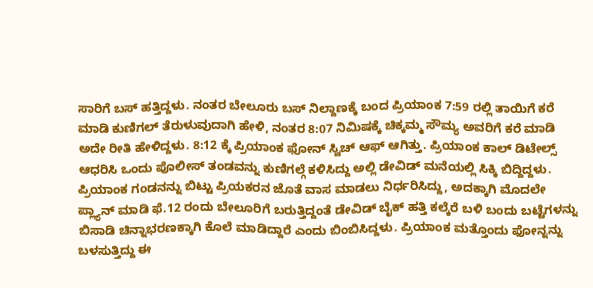ಸಾರಿಗೆ ಬಸ್ ಹತ್ತಿದ್ದಳು. ನಂತರ ಬೇಲೂರು ಬಸ್ ನಿಲ್ದಾಣಕ್ಕೆ ಬಂದ ಪ್ರಿಯಾಂಕ 7:59 ರಲ್ಲಿ ತಾಯಿಗೆ ಕರೆ ಮಾಡಿ ಕುಣಿಗಲ್ ತೆರುಳುವುದಾಗಿ ಹೇಳಿ, ನಂತರ 8:07 ನಿಮಿಷಕ್ಕೆ ಚಿಕ್ಕಮ್ಮ ಸೌಮ್ಯ ಅವರಿಗೆ ಕರೆ ಮಾಡಿ ಅದೇ ರೀತಿ ಹೇಳಿದ್ದಳು. 8:12 ಕ್ಕೆ ಪ್ರಿಯಾಂಕ ಫೋನ್ ಸ್ವಿಚ್ ಆಫ್ ಆಗಿತ್ತು. ಪ್ರಿಯಾಂಕ ಕಾಲ್ ಡಿಟೇಲ್ಸ್ ಆಧರಿಸಿ ಒಂದು ಪೊಲೀಸ್ ತಂಡವನ್ನು ಕುಣಿಗಲ್ಗೆ ಕಳಿಸಿದ್ದು ಅಲ್ಲಿ ಡೇವಿಡ್ ಮನೆಯಲ್ಲಿ ಸಿಕ್ಕಿ ಬಿದ್ದಿದ್ದಳು.
ಪ್ರಿಯಾಂಕ ಗಂಡನನ್ನು ಬಿಟ್ಟು ಪ್ರಿಯಕರನ ಜೊತೆ ವಾಸ ಮಾಡಲು ನಿರ್ಧರಿಸಿದ್ದು, ಅದಕ್ಕಾಗಿ ಮೊದಲೇ ಪ್ಲ್ಯಾನ್ ಮಾಡಿ ಫೆ.12 ರಂದು ಬೇಲೂರಿಗೆ ಬರುತ್ತಿದ್ದಂತೆ ಡೇವಿಡ್ ಬೈಕ್ ಹತ್ತಿ ಕಲ್ಕೆರೆ ಬಳಿ ಬಂದು ಬಟ್ಟೆಗಳನ್ನು ಬಿಸಾಡಿ ಚಿನ್ನಾಭರಣಕ್ಕಾಗಿ ಕೊಲೆ ಮಾಡಿದ್ದಾರೆ ಎಂದು ಬಿಂಬಿಸಿದ್ದಳು. ಪ್ರಿಯಾಂಕ ಮತ್ತೊಂದು ಫೋನ್ನನ್ನು ಬಳಸುತ್ತಿದ್ದು ಈ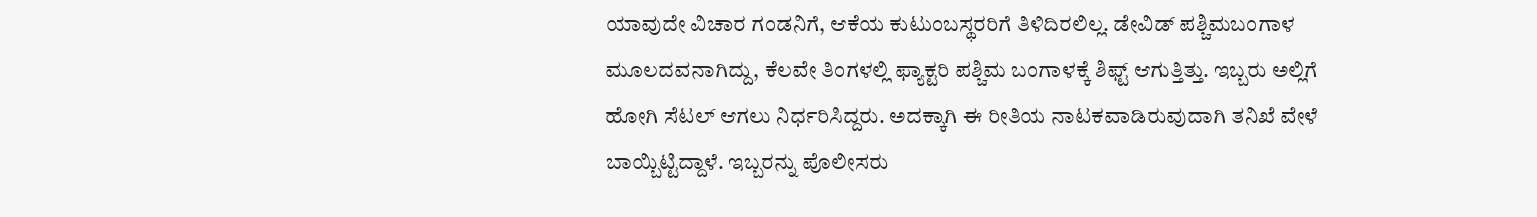ಯಾವುದೇ ವಿಚಾರ ಗಂಡನಿಗೆ, ಆಕೆಯ ಕುಟುಂಬಸ್ಥರರಿಗೆ ತಿಳಿದಿರಲಿಲ್ಲ. ಡೇವಿಡ್ ಪಶ್ಚಿಮಬಂಗಾಳ ಮೂಲದವನಾಗಿದ್ದು, ಕೆಲವೇ ತಿಂಗಳಲ್ಲಿ ಫ್ಯಾಕ್ಟರಿ ಪಶ್ಚಿಮ ಬಂಗಾಳಕ್ಕೆ ಶಿಫ್ಟ್ ಆಗುತ್ತಿತ್ತು. ಇಬ್ಬರು ಅಲ್ಲಿಗೆ ಹೋಗಿ ಸೆಟಲ್ ಆಗಲು ನಿರ್ಧರಿಸಿದ್ದರು. ಅದಕ್ಕಾಗಿ ಈ ರೀತಿಯ ನಾಟಕವಾಡಿರುವುದಾಗಿ ತನಿಖೆ ವೇಳೆ ಬಾಯ್ಬಿಟ್ಟಿದ್ದಾಳೆ. ಇಬ್ಬರನ್ನು ಪೊಲೀಸರು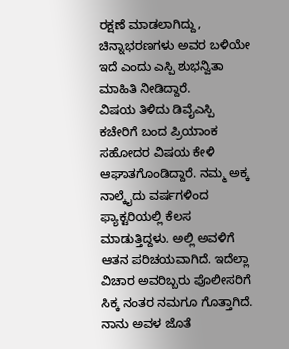ರಕ್ಷಣೆ ಮಾಡಲಾಗಿದ್ದು, ಚಿನ್ನಾಭರಣಗಳು ಅವರ ಬಳಿಯೇ ಇದೆ ಎಂದು ಎಸ್ಪಿ ಶುಭನ್ವಿತಾ ಮಾಹಿತಿ ನೀಡಿದ್ದಾರೆ.
ವಿಷಯ ತಿಳಿದು ಡಿವೈಎಸ್ಪಿ ಕಚೇರಿಗೆ ಬಂದ ಪ್ರಿಯಾಂಕ ಸಹೋದರ ವಿಷಯ ಕೇಳಿ ಆಘಾತಗೊಂಡಿದ್ದಾರೆ. ನಮ್ಮ ಅಕ್ಕ ನಾಲ್ಕೈದು ವರ್ಷಗಳಿಂದ ಫ್ಯಾಕ್ಟರಿಯಲ್ಲಿ ಕೆಲಸ ಮಾಡುತ್ತಿದ್ದಳು. ಅಲ್ಲಿ ಅವಳಿಗೆ ಆತನ ಪರಿಚಯವಾಗಿದೆ. ಇದೆಲ್ಲಾ ವಿಚಾರ ಅವರಿಬ್ಬರು ಪೊಲೀಸರಿಗೆ ಸಿಕ್ಕ ನಂತರ ನಮಗೂ ಗೊತ್ತಾಗಿದೆ. ನಾನು ಅವಳ ಜೊತೆ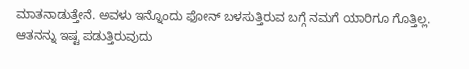ಮಾತನಾಡುತ್ತೇನೆ. ಅವಳು ಇನ್ನೊಂದು ಫೋನ್ ಬಳಸುತ್ತಿರುವ ಬಗ್ಗೆ ನಮಗೆ ಯಾರಿಗೂ ಗೊತ್ತಿಲ್ಲ. ಆತನನ್ನು ಇಷ್ಟ ಪಡುತ್ತಿರುವುದು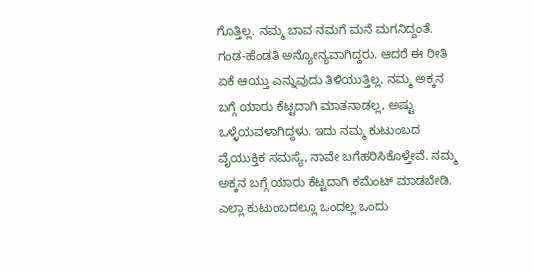ಗೊತ್ತಿಲ್ಲ. ನಮ್ಮ ಬಾವ ನಮಗೆ ಮನೆ ಮಗನಿದ್ದಂತೆ. ಗಂಡ-ಹೆಂಡತಿ ಅನ್ಯೋನ್ಯವಾಗಿದ್ದರು. ಆದರೆ ಈ ರೀತಿ ಏಕೆ ಆಯ್ತು ಎನ್ನುವುದು ತಿಳಿಯುತ್ತಿಲ್ಲ. ನಮ್ಮ ಅಕ್ಕನ ಬಗ್ಗೆ ಯಾರು ಕೆಟ್ಟದಾಗಿ ಮಾತನಾಡಲ್ಲ, ಅಷ್ಟು ಒಳ್ಳೆಯವಳಾಗಿದ್ದಳು. ಇದು ನಮ್ಮ ಕುಟುಂಬದ ವೈಯುಕ್ತಿಕ ಸಮಸ್ಯೆ, ನಾವೇ ಬಗೆಹರಿಸಿಕೊಳ್ತೇವೆ. ನಮ್ಮ ಅಕ್ಕನ ಬಗ್ಗೆ ಯಾರು ಕೆಟ್ಟದಾಗಿ ಕಮೆಂಟ್ ಮಾಡಬೇಡಿ. ಎಲ್ಲಾ ಕುಟುಂಬದಲ್ಲೂ ಒಂದಲ್ಲ ಒಂದು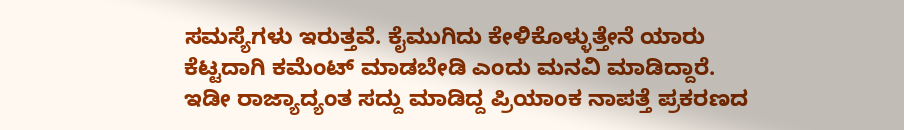ಸಮಸ್ಯೆಗಳು ಇರುತ್ತವೆ. ಕೈಮುಗಿದು ಕೇಳಿಕೊಳ್ಳುತ್ತೇನೆ ಯಾರು ಕೆಟ್ಟದಾಗಿ ಕಮೆಂಟ್ ಮಾಡಬೇಡಿ ಎಂದು ಮನವಿ ಮಾಡಿದ್ದಾರೆ.
ಇಡೀ ರಾಜ್ಯಾದ್ಯಂತ ಸದ್ದು ಮಾಡಿದ್ದ ಪ್ರಿಯಾಂಕ ನಾಪತ್ತೆ ಪ್ರಕರಣದ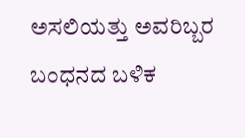ಅಸಲಿಯತ್ತು ಅವರಿಬ್ಬರ ಬಂಧನದ ಬಳಿಕ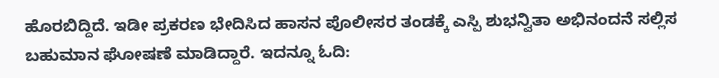ಹೊರಬಿದ್ದಿದೆ. ಇಡೀ ಪ್ರಕರಣ ಭೇದಿಸಿದ ಹಾಸನ ಪೊಲೀಸರ ತಂಡಕ್ಕೆ ಎಸ್ಪಿ ಶುಭನ್ವಿತಾ ಅಭಿನಂದನೆ ಸಲ್ಲಿಸ ಬಹುಮಾನ ಘೋಷಣೆ ಮಾಡಿದ್ದಾರೆ. ಇದನ್ನೂ ಓದಿ: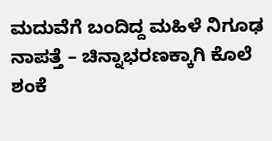ಮದುವೆಗೆ ಬಂದಿದ್ದ ಮಹಿಳೆ ನಿಗೂಢ ನಾಪತ್ತೆ – ಚಿನ್ನಾಭರಣಕ್ಕಾಗಿ ಕೊಲೆ ಶಂಕೆ